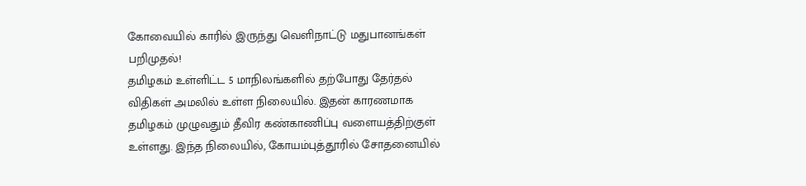கோவையில் காரில் இருந்து வெளிநாட்டு மதுபானங்கள் பறிமுதல்!
தமிழகம் உள்ளிட்ட 5 மாநிலங்களில் தற்போது தேர்தல் விதிகள் அமலில் உள்ள நிலையில். இதன் காரணமாக தமிழகம் முழுவதும் தீவிர கண்காணிப்பு வளையத்திற்குள் உள்ளது. இந்த நிலையில், கோயம்புத்தூரில் சோதனையில்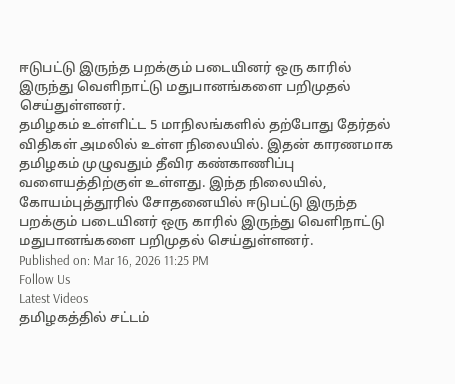ஈடுபட்டு இருந்த பறக்கும் படையினர் ஒரு காரில் இருந்து வெளிநாட்டு மதுபானங்களை பறிமுதல் செய்துள்ளனர்.
தமிழகம் உள்ளிட்ட 5 மாநிலங்களில் தற்போது தேர்தல் விதிகள் அமலில் உள்ள நிலையில். இதன் காரணமாக தமிழகம் முழுவதும் தீவிர கண்காணிப்பு வளையத்திற்குள் உள்ளது. இந்த நிலையில், கோயம்புத்தூரில் சோதனையில் ஈடுபட்டு இருந்த பறக்கும் படையினர் ஒரு காரில் இருந்து வெளிநாட்டு மதுபானங்களை பறிமுதல் செய்துள்ளனர்.
Published on: Mar 16, 2026 11:25 PM
Follow Us
Latest Videos
தமிழகத்தில் சட்டம்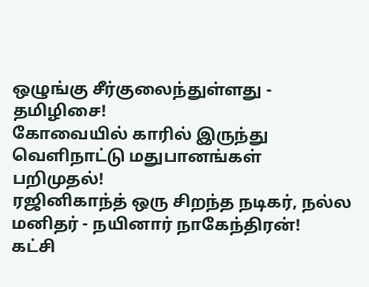ஒழுங்கு சீர்குலைந்துள்ளது - தமிழிசை!
கோவையில் காரில் இருந்து வெளிநாட்டு மதுபானங்கள் பறிமுதல்!
ரஜினிகாந்த் ஒரு சிறந்த நடிகர், நல்ல மனிதர் - நயினார் நாகேந்திரன்!
கட்சி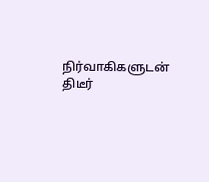நிர்வாகிகளுடன் திடீர்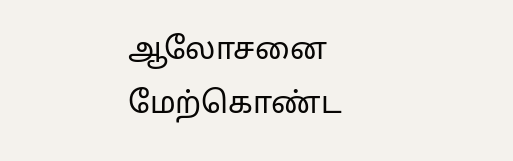ஆலோசனை மேற்கொண்ட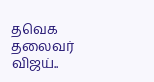தவெக தலைவர் விஜய்..